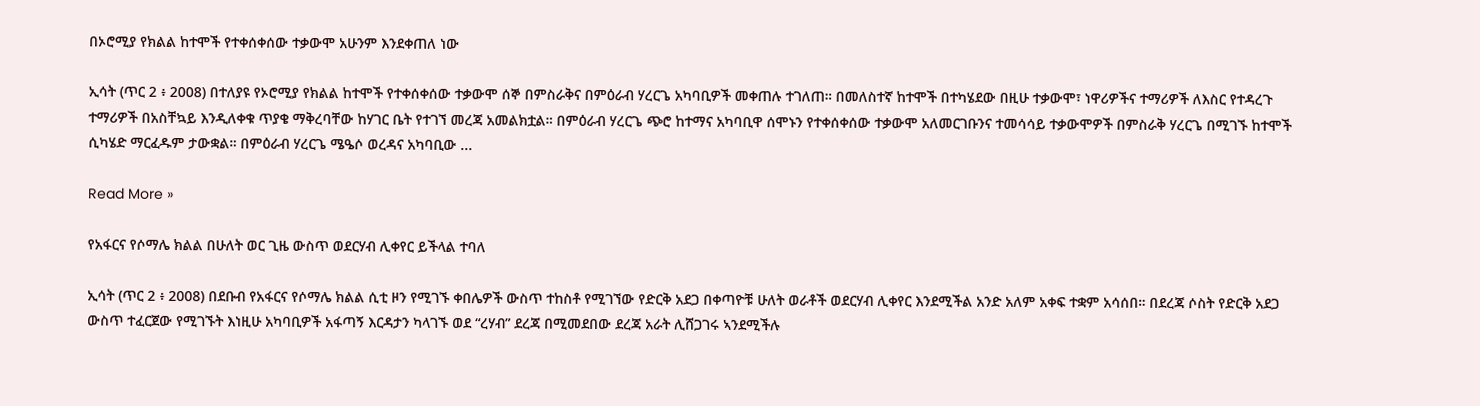በኦሮሚያ የክልል ከተሞች የተቀሰቀሰው ተቃውሞ አሁንም እንደቀጠለ ነው

ኢሳት (ጥር 2 ፥ 2008) በተለያዩ የኦሮሚያ የክልል ከተሞች የተቀሰቀሰው ተቃውሞ ሰኞ በምስራቅና በምዕራብ ሃረርጌ አካባቢዎች መቀጠሉ ተገለጠ። በመለስተኛ ከተሞች በተካሄደው በዚሁ ተቃውሞ፣ ነዋሪዎችና ተማሪዎች ለእስር የተዳረጉ ተማሪዎች በአስቸኳይ እንዲለቀቁ ጥያቄ ማቅረባቸው ከሃገር ቤት የተገኘ መረጃ አመልክቷል። በምዕራብ ሃረርጌ ጭሮ ከተማና አካባቢዋ ሰሞኑን የተቀሰቀሰው ተቃውሞ አለመርገቡንና ተመሳሳይ ተቃውሞዎች በምስራቅ ሃረርጌ በሚገኙ ከተሞች ሲካሄድ ማርፈዱም ታውቋል። በምዕራብ ሃረርጌ ሜዔሶ ወረዳና አካባቢው ...

Read More »

የአፋርና የሶማሌ ክልል በሁለት ወር ጊዜ ውስጥ ወደርሃብ ሊቀየር ይችላል ተባለ

ኢሳት (ጥር 2 ፥ 2008) በደቡብ የአፋርና የሶማሌ ክልል ሲቲ ዞን የሚገኙ ቀበሌዎች ውስጥ ተከስቶ የሚገኘው የድርቅ አደጋ በቀጣዮቹ ሁለት ወራቶች ወደርሃብ ሊቀየር እንደሚችል አንድ አለም አቀፍ ተቋም አሳሰበ። በደረጃ ሶስት የድርቅ አደጋ ውስጥ ተፈርጀው የሚገኙት እነዚሁ አካባቢዎች አፋጣኝ እርዳታን ካላገኙ ወደ “ረሃብ” ደረጃ በሚመደበው ደረጃ አራት ሊሸጋገሩ ኣንደሚችሉ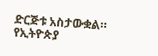ድርጅቱ አስታውቋል። የኢትዮጵያ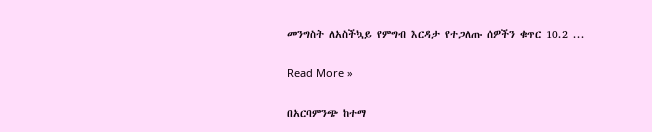መንግስት ለአስችኳይ የምግብ እርዳታ የተጋለጡ ሰዎችን ቁጥር 10.2 ...

Read More »

በአርባምንጭ ከተማ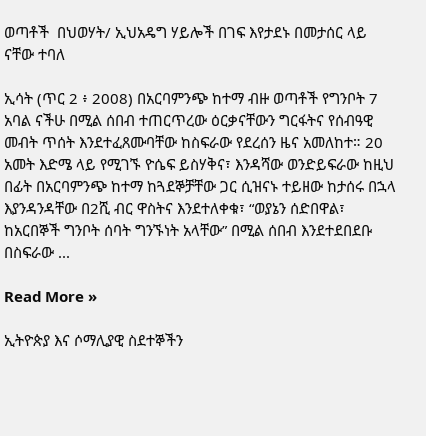ወጣቶች  በህወሃት/ ኢህአዴግ ሃይሎች በገፍ እየታደኑ በመታሰር ላይ ናቸው ተባለ

ኢሳት (ጥር 2 ፥ 2008) በአርባምንጭ ከተማ ብዙ ወጣቶች የግንቦት 7 አባል ናችሁ በሚል ሰበብ ተጠርጥረው ዕርቃናቸውን ግርፋትና የሰብዓዊ መብት ጥሰት እንደተፈጸሙባቸው ከስፍራው የደረሰን ዜና አመለከተ። 20 አመት እድሜ ላይ የሚገኙ ዮሴፍ ይስሃቅና፣ እንዳሻው ወንድይፍራው ከዚህ በፊት በአርባምንጭ ከተማ ከጓደኞቻቸው ጋር ሲዝናኑ ተይዘው ከታሰሩ በኋላ እያንዳንዳቸው በ2ሺ ብር ዋስትና እንደተለቀቁ፣ “ወያኔን ሰድበዋል፣ ከአርበኞች ግንቦት ሰባት ግንኙነት አላቸው” በሚል ሰበብ እንደተደበደቡ በስፍራው ...

Read More »

ኢትዮጵያ እና ሶማሊያዊ ስደተኞችን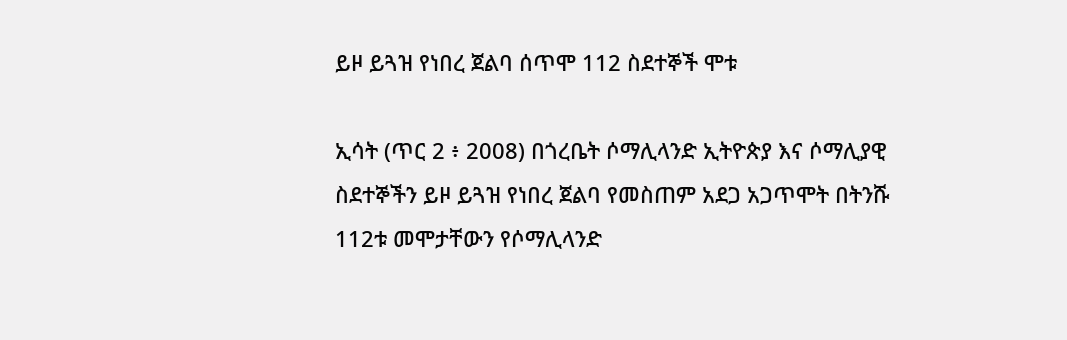ይዞ ይጓዝ የነበረ ጀልባ ሰጥሞ 112 ስደተኞች ሞቱ

ኢሳት (ጥር 2 ፥ 2008) በጎረቤት ሶማሊላንድ ኢትዮጵያ እና ሶማሊያዊ ስደተኞችን ይዞ ይጓዝ የነበረ ጀልባ የመስጠም አደጋ አጋጥሞት በትንሹ 112ቱ መሞታቸውን የሶማሊላንድ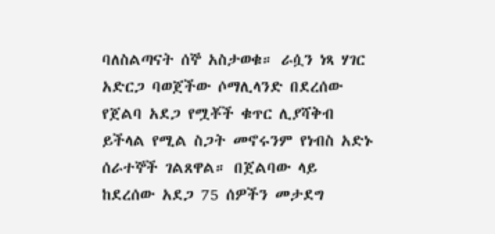ባለስልጣናት ሰኞ አስታወቁ። ራሷን ነጻ ሃገር አድርጋ ባወጀችው ሶማሊላንድ በደረሰው የጀልባ አደጋ የሟቾች ቁጥር ሊያሻቅብ ይችላል የሚል ስጋት መኖሩንም የነብስ አድኑ ሰራተኞች ገልጸዋል። በጀልባው ላይ ከደረሰው አደጋ 75 ሰዎችን መታደግ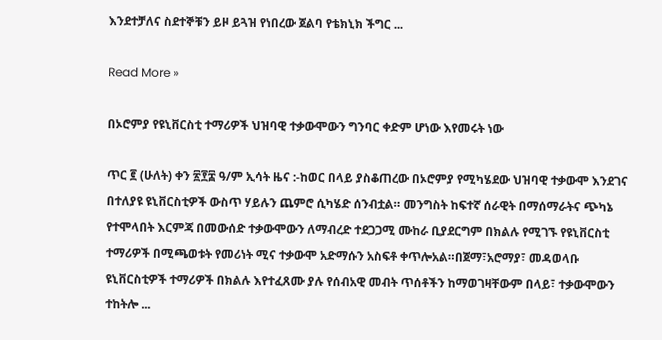እንደተቻለና ስደተኞቹን ይዞ ይጓዝ የነበረው ጀልባ የቴክኒክ ችግር ...

Read More »

በኦሮምያ የዩኒቨርስቲ ተማሪዎች ህዝባዊ ተቃውሞውን ግንባር ቀድም ሆነው እየመሩት ነው

ጥር ፪ (ሁለት) ቀን ፳፻፰ ዓ/ም ኢሳት ዜና :-ከወር በላይ ያስቆጠረው በኦሮምያ የሚካሄደው ህዝባዊ ተቃውሞ እንደገና በተለያዩ ዩኒቨርስቲዎች ውስጥ ሃይሉን ጨምሮ ሲካሄድ ሰንብቷል። መንግስት ከፍተኛ ሰራዊት በማሰማራትና ጭካኔ የተሞላበት እርምጃ በመውሰድ ተቃውሞውን ለማብረድ ተደጋጋሚ ሙከራ ቢያደርግም በክልሉ የሚገኙ የዩኒቨርስቲ ተማሪዎች በሚጫወቱት የመሪነት ሚና ተቃውሞ አድማሱን አስፍቶ ቀጥሎአል።በጀማ፣አሮማያ፣ መዳወላቡ ዩኒቨርስቲዎች ተማሪዎች በክልሉ እየተፈጸሙ ያሉ የሰብአዊ መብት ጥሰቶችን ከማወገዛቸውም በላይ፣ ተቃውሞውን ተከትሎ ...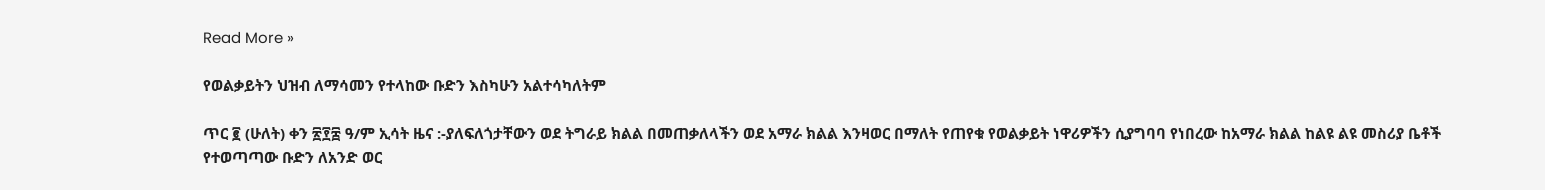Read More »

የወልቃይትን ህዝብ ለማሳመን የተላከው ቡድን እስካሁን አልተሳካለትም

ጥር ፪ (ሁለት) ቀን ፳፻፰ ዓ/ም ኢሳት ዜና :-ያለፍለጎታቸውን ወደ ትግራይ ክልል በመጠቃለላችን ወደ አማራ ክልል እንዛወር በማለት የጠየቁ የወልቃይት ነዋሪዎችን ሲያግባባ የነበረው ከአማራ ክልል ከልዩ ልዩ መስሪያ ቤቶች የተወጣጣው ቡድን ለአንድ ወር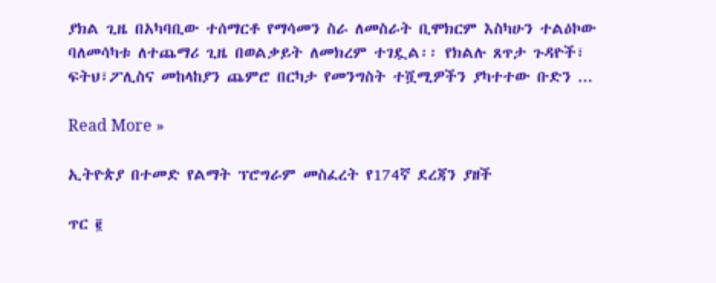ያክል ጊዜ በአካባቢው ተሰማርቶ የማሳመን ስራ ለመስራት ቢሞክርም እስካሁን ተልዕኮው ባለመሳካቱ ለተጨማሪ ጊዜ በወልቃይት ለመክረም ተገዷል፡፡ የክልሉ ጸጥታ ጉዳዮች፣ ፍትህ፣ፖሊስና መከላከያን ጨምሮ በርካታ የመንግስት ተሿሚዎችን ያካተተው ቡድን ...

Read More »

ኢትዮጵያ በተመድ የልማት ፕሮግራም መስፈረት የ174ኛ ደረጃን ያዘች

ጥር ፪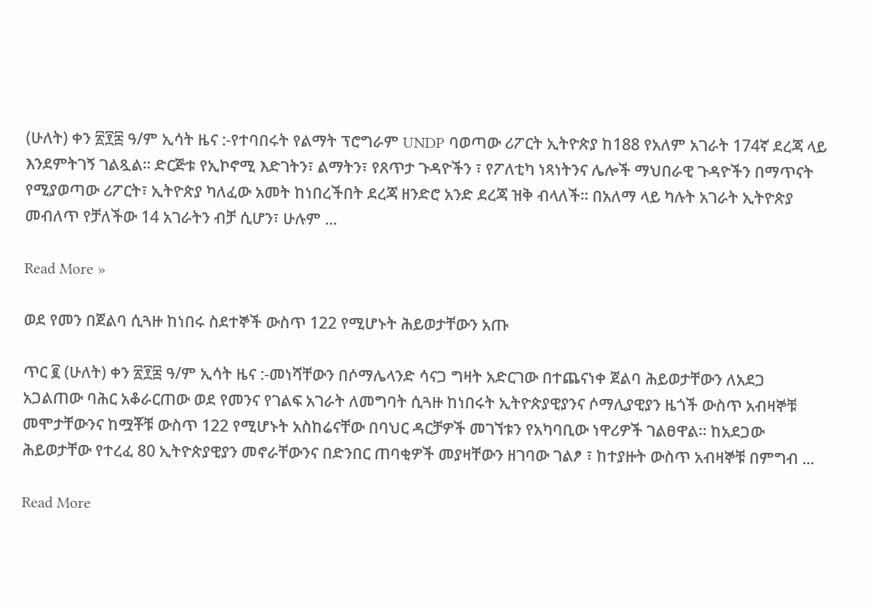(ሁለት) ቀን ፳፻፰ ዓ/ም ኢሳት ዜና :-የተባበሩት የልማት ፕሮግራም UNDP ባወጣው ሪፖርት ኢትዮጵያ ከ188 የአለም አገራት 174ኛ ደረጃ ላይ እንደምትገኝ ገልጿል። ድርጅቱ የኢኮኖሚ እድገትን፣ ልማትን፣ የጸጥታ ጉዳዮችን ፣ የፖለቲካ ነጻነትንና ሌሎች ማህበራዊ ጉዳዮችን በማጥናት የሚያወጣው ሪፖርት፣ ኢትዮጵያ ካለፈው አመት ከነበረችበት ደረጃ ዘንድሮ አንድ ደረጃ ዝቅ ብላለች። በአለማ ላይ ካሉት አገራት ኢትዮጵያ መብለጥ የቻለችው 14 አገራትን ብቻ ሲሆን፣ ሁሉም ...

Read More »

ወደ የመን በጀልባ ሲጓዙ ከነበሩ ስደተኞች ውስጥ 122 የሚሆኑት ሕይወታቸውን አጡ

ጥር ፪ (ሁለት) ቀን ፳፻፰ ዓ/ም ኢሳት ዜና :-መነሻቸውን በሶማሌላንድ ሳናጋ ግዛት አድርገው በተጨናነቀ ጀልባ ሕይወታቸውን ለአደጋ አጋልጠው ባሕር አቆራርጠው ወደ የመንና የገልፍ አገራት ለመግባት ሲጓዙ ከነበሩት ኢትዮጵያዊያንና ሶማሊያዊያን ዜጎች ውስጥ አብዛኞቹ መሞታቸውንና ከሟቾቹ ውስጥ 122 የሚሆኑት አስከሬናቸው በባህር ዳርቻዎች መገኘቱን የአካባቢው ነዋሪዎች ገልፀዋል። ከአደጋው ሕይወታቸው የተረፈ 80 ኢትዮጵያዊያን መኖራቸውንና በድንበር ጠባቂዎች መያዛቸውን ዘገባው ገልፆ ፣ ከተያዙት ውስጥ አብዛኞቹ በምግብ ...

Read More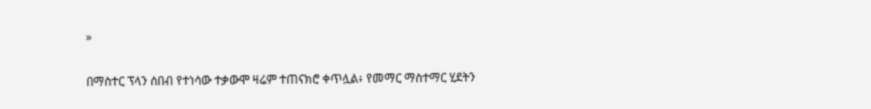»

በማስተር ፕላን ሰበብ የተነሳው ተቃውሞ ዛሬም ተጠናክሮ ቀጥሏል፥ የመማር ማስተማር ሂደትን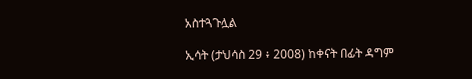አስተጓጉሏል

ኢሳት (ታህሳስ 29 ፥ 2008) ከቀናት በፊት ዳግም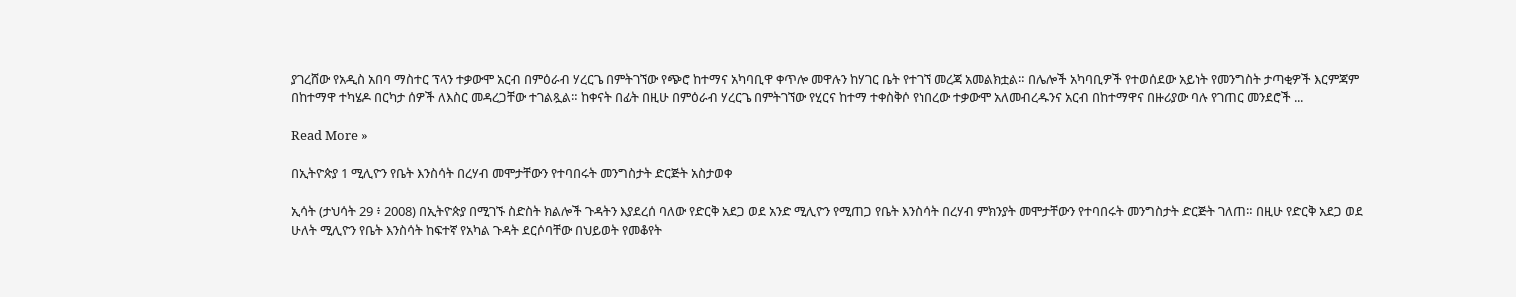ያገረሸው የአዲስ አበባ ማስተር ፕላን ተቃውሞ አርብ በምዕራብ ሃረርጌ በምትገኘው የጭሮ ከተማና አካባቢዋ ቀጥሎ መዋሉን ከሃገር ቤት የተገኘ መረጃ አመልክቷል። በሌሎች አካባቢዎች የተወሰደው አይነት የመንግስት ታጣቂዎች እርምጃም በከተማዋ ተካሄዶ በርካታ ሰዎች ለእስር መዳረጋቸው ተገልጿል። ከቀናት በፊት በዚሁ በምዕራብ ሃረርጌ በምትገኘው የሂርና ከተማ ተቀስቅሶ የነበረው ተቃውሞ አለመብረዱንና አርብ በከተማዋና በዙሪያው ባሉ የገጠር መንደሮች ...

Read More »

በኢትዮጵያ 1 ሚሊዮን የቤት እንስሳት በረሃብ መሞታቸውን የተባበሩት መንግስታት ድርጅት አስታወቀ

ኢሳት (ታህሳት 29 ፥ 2008) በኢትዮጵያ በሚገኙ ስድስት ክልሎች ጉዳትን እያደረሰ ባለው የድርቅ አደጋ ወደ አንድ ሚሊዮን የሚጠጋ የቤት እንስሳት በረሃብ ምክንያት መሞታቸውን የተባበሩት መንግስታት ድርጅት ገለጠ። በዚሁ የድርቅ አደጋ ወደ ሁለት ሚሊዮን የቤት እንስሳት ከፍተኛ የአካል ጉዳት ደርሶባቸው በህይወት የመቆየት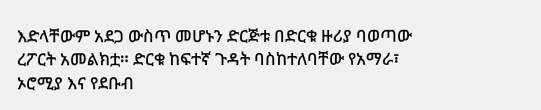እድላቸውም አደጋ ውስጥ መሆኑን ድርጅቱ በድርቁ ዙሪያ ባወጣው ረፖርት አመልክቷ። ድርቁ ከፍተኛ ጉዳት ባስከተለባቸው የአማራ፣ ኦሮሚያ እና የደቡብ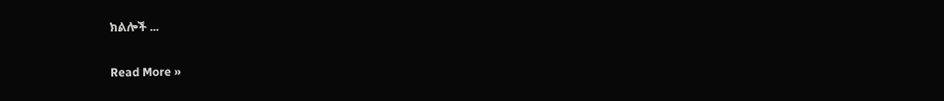ክልሎች ...

Read More »